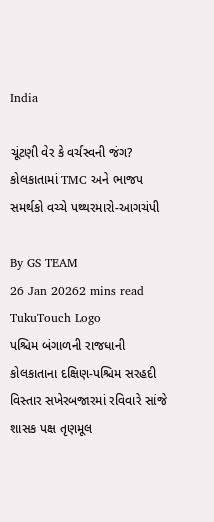India

ચૂંટણી વેર કે વર્ચસ્વની જંગ? કોલકાતામાં TMC અને ભાજપ સમર્થકો વચ્ચે પથ્થરમારો-આગચંપી

By GS TEAM
26 Jan 20262 mins read
TukuTouch Logo
પશ્ચિમ બંગાળની રાજધાની કોલકાતાના દક્ષિણ-પશ્ચિમ સરહદી વિસ્તાર સખેરબજારમાં રવિવારે સાંજે શાસક પક્ષ તૃણમૂલ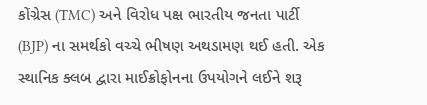કોંગ્રેસ (TMC) અને વિરોધ પક્ષ ભારતીય જનતા પાર્ટી (BJP) ના સમર્થકો વચ્ચે ભીષણ અથડામણ થઈ હતી. એક સ્થાનિક ક્લબ દ્વારા માઈક્રોફોનના ઉપયોગને લઈને શરૂ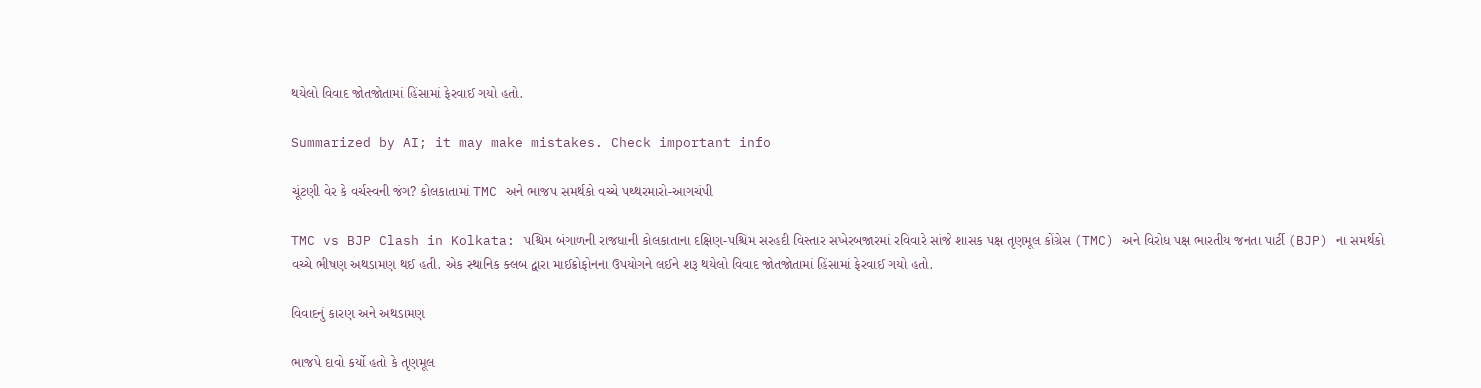થયેલો વિવાદ જોતજોતામાં હિંસામાં ફેરવાઈ ગયો હતો.

Summarized by AI; it may make mistakes. Check important info

ચૂંટણી વેર કે વર્ચસ્વની જંગ? કોલકાતામાં TMC અને ભાજપ સમર્થકો વચ્ચે પથ્થરમારો-આગચંપી

TMC vs BJP Clash in Kolkata: પશ્ચિમ બંગાળની રાજધાની કોલકાતાના દક્ષિણ-પશ્ચિમ સરહદી વિસ્તાર સખેરબજારમાં રવિવારે સાંજે શાસક પક્ષ તૃણમૂલ કોંગ્રેસ (TMC) અને વિરોધ પક્ષ ભારતીય જનતા પાર્ટી (BJP) ના સમર્થકો વચ્ચે ભીષણ અથડામણ થઈ હતી. એક સ્થાનિક ક્લબ દ્વારા માઈક્રોફોનના ઉપયોગને લઈને શરૂ થયેલો વિવાદ જોતજોતામાં હિંસામાં ફેરવાઈ ગયો હતો.

વિવાદનું કારણ અને અથડામણ

ભાજપે દાવો કર્યો હતો કે તૃણમૂલ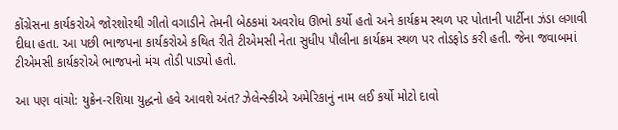કોંગ્રેસના કાર્યકરોએ જોરશોરથી ગીતો વગાડીને તેમની બેઠકમાં અવરોધ ઊભો કર્યો હતો અને કાર્યક્રમ સ્થળ પર પોતાની પાર્ટીના ઝંડા લગાવી દીધા હતા. આ પછી ભાજપના કાર્યકરોએ કથિત રીતે ટીએમસી નેતા સુધીપ પૌલીના કાર્યક્રમ સ્થળ પર તોડફોડ કરી હતી. જેના જવાબમાં ટીએમસી કાર્યકરોએ ભાજપનો મંચ તોડી પાડ્યો હતો.

આ પણ વાંચો: યુક્રેન-રશિયા યુદ્ધનો હવે આવશે અંત? ઝેલેન્સ્કીએ અમેરિકાનું નામ લઈ કર્યો મોટો દાવો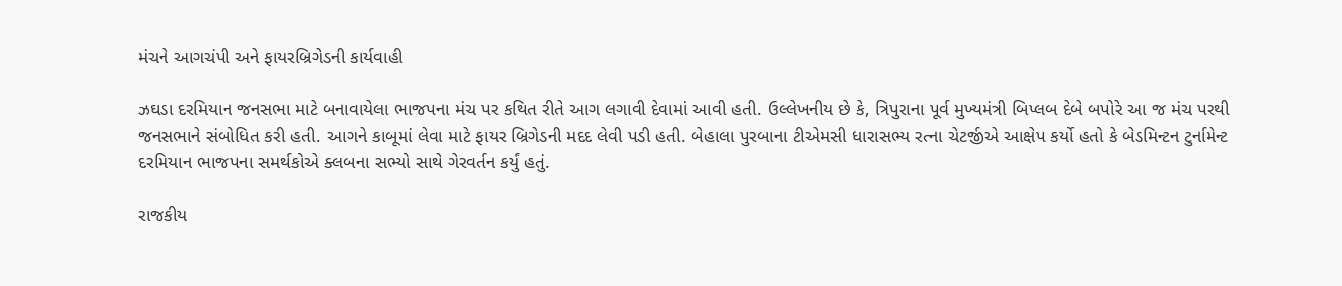મંચને આગચંપી અને ફાયરબ્રિગેડની કાર્યવાહી

ઝઘડા દરમિયાન જનસભા માટે બનાવાયેલા ભાજપના મંચ પર કથિત રીતે આગ લગાવી દેવામાં આવી હતી. ઉલ્લેખનીય છે કે, ત્રિપુરાના પૂર્વ મુખ્યમંત્રી બિપ્લબ દેબે બપોરે આ જ મંચ પરથી જનસભાને સંબોધિત કરી હતી. આગને કાબૂમાં લેવા માટે ફાયર બ્રિગેડની મદદ લેવી પડી હતી. બેહાલા પુરબાના ટીએમસી ધારાસભ્ય રત્ના ચેટર્જીએ આક્ષેપ કર્યો હતો કે બેડમિન્ટન ટુર્નામેન્ટ દરમિયાન ભાજપના સમર્થકોએ ક્લબના સભ્યો સાથે ગેરવર્તન કર્યું હતું.

રાજકીય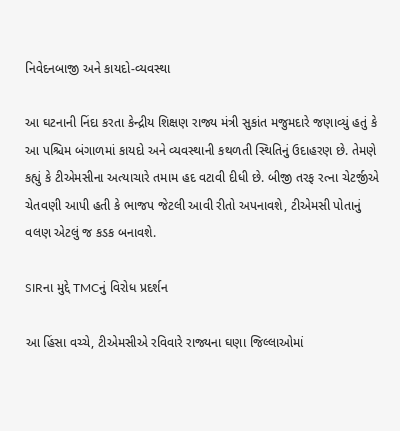નિવેદનબાજી અને કાયદો-વ્યવસ્થા

આ ઘટનાની નિંદા કરતા કેન્દ્રીય શિક્ષણ રાજ્ય મંત્રી સુકાંત મજુમદારે જણાવ્યું હતું કે આ પશ્ચિમ બંગાળમાં કાયદો અને વ્યવસ્થાની કથળતી સ્થિતિનું ઉદાહરણ છે. તેમણે કહ્યું કે ટીએમસીના અત્યાચારે તમામ હદ વટાવી દીધી છે. બીજી તરફ રત્ના ચેટર્જીએ ચેતવણી આપી હતી કે ભાજપ જેટલી આવી રીતો અપનાવશે, ટીએમસી પોતાનું વલણ એટલું જ કડક બનાવશે.

SIRના મુદ્દે TMCનું વિરોધ પ્રદર્શન

આ હિંસા વચ્ચે, ટીએમસીએ રવિવારે રાજ્યના ઘણા જિલ્લાઓમાં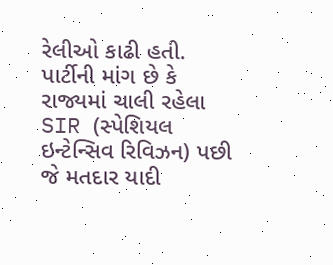રેલીઓ કાઢી હતી. પાર્ટીની માંગ છે કે રાજ્યમાં ચાલી રહેલા SIR (સ્પેશિયલ ઇન્ટેન્સિવ રિવિઝન) પછી જે મતદાર યાદી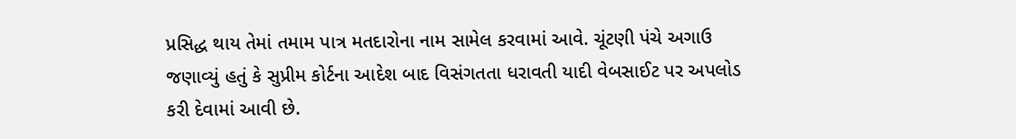પ્રસિદ્ધ થાય તેમાં તમામ પાત્ર મતદારોના નામ સામેલ કરવામાં આવે. ચૂંટણી પંચે અગાઉ જણાવ્યું હતું કે સુપ્રીમ કોર્ટના આદેશ બાદ વિસંગતતા ધરાવતી યાદી વેબસાઈટ પર અપલોડ કરી દેવામાં આવી છે.